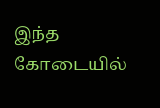இந்த கோடையில்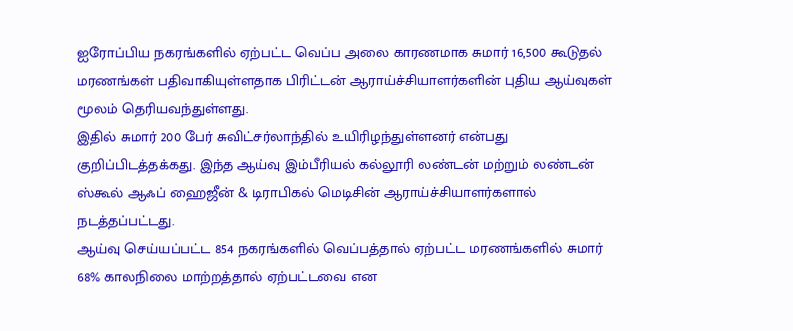ஐரோப்பிய நகரங்களில் ஏற்பட்ட வெப்ப அலை காரணமாக சுமார் 16,500 கூடுதல் மரணங்கள் பதிவாகியுள்ளதாக பிரிட்டன் ஆராய்ச்சியாளர்களின் புதிய ஆய்வுகள் மூலம் தெரியவந்துள்ளது.
இதில் சுமார் 200 பேர் சுவிட்சர்லாந்தில் உயிரிழந்துள்ளனர் என்பது குறிப்பிடத்தக்கது. இந்த ஆய்வு இம்பீரியல் கல்லூரி லண்டன் மற்றும் லண்டன் ஸ்கூல் ஆஃப் ஹைஜீன் & டிராபிகல் மெடிசின் ஆராய்ச்சியாளர்களால் நடத்தப்பட்டது.
ஆய்வு செய்யப்பட்ட 854 நகரங்களில் வெப்பத்தால் ஏற்பட்ட மரணங்களில் சுமார் 68% காலநிலை மாற்றத்தால் ஏற்பட்டவை என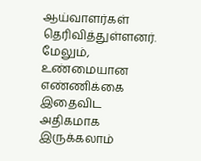ஆய்வாளர்கள் தெரிவித்துள்ளனர். மேலும், உண்மையான எண்ணிக்கை இதைவிட அதிகமாக இருக்கலாம்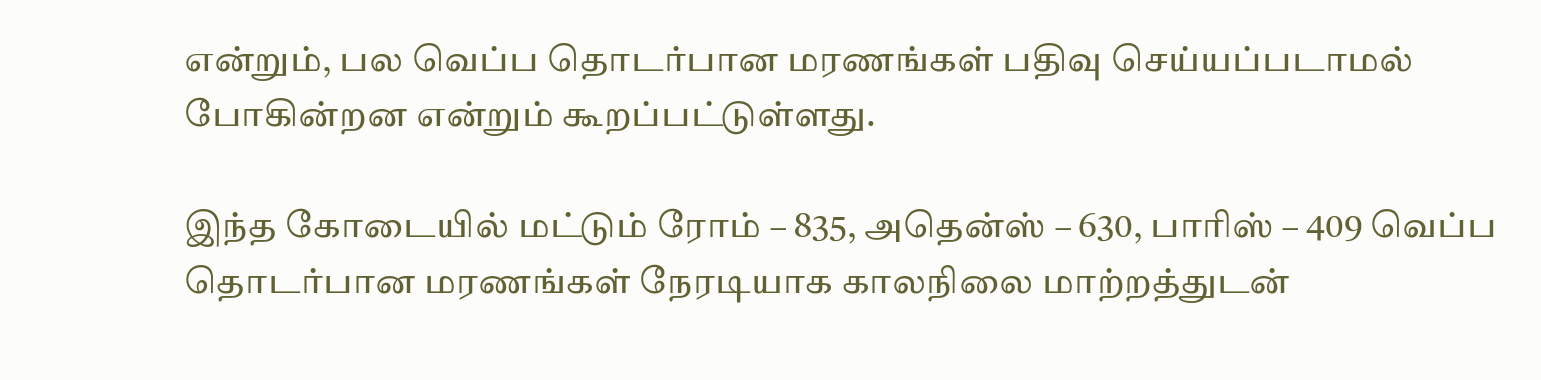என்றும், பல வெப்ப தொடர்பான மரணங்கள் பதிவு செய்யப்படாமல் போகின்றன என்றும் கூறப்பட்டுள்ளது.

இந்த கோடையில் மட்டும் ரோம் – 835, அதென்ஸ் – 630, பாரிஸ் – 409 வெப்ப தொடர்பான மரணங்கள் நேரடியாக காலநிலை மாற்றத்துடன்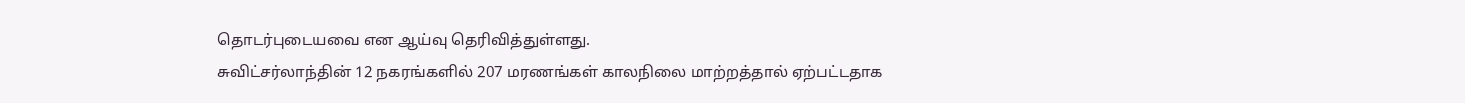தொடர்புடையவை என ஆய்வு தெரிவித்துள்ளது.
சுவிட்சர்லாந்தின் 12 நகரங்களில் 207 மரணங்கள் காலநிலை மாற்றத்தால் ஏற்பட்டதாக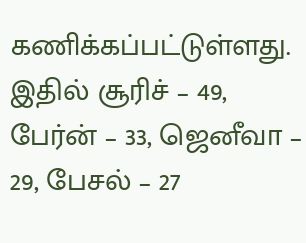கணிக்கப்பட்டுள்ளது. இதில் சூரிச் – 49, பேர்ன் – 33, ஜெனீவா – 29, பேசல் – 27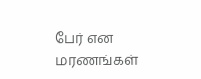பேர் என மரணங்கள்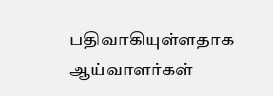பதிவாகியுள்ளதாக ஆய்வாளர்கள்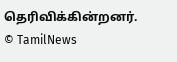தெரிவிக்கின்றனர்.
© TamilNews